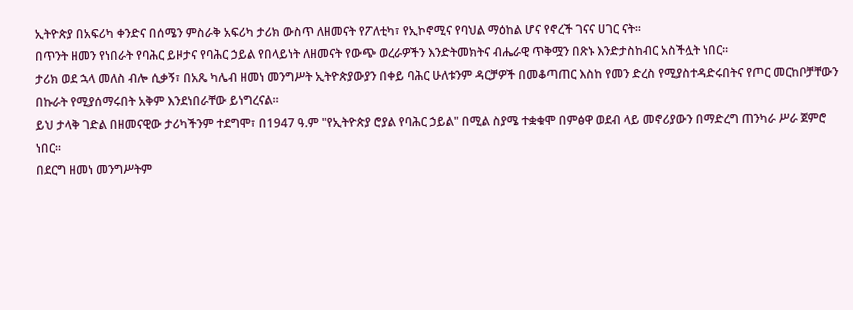ኢትዮጵያ በአፍሪካ ቀንድና በሰሜን ምስራቅ አፍሪካ ታሪክ ውስጥ ለዘመናት የፖለቲካ፣ የኢኮኖሚና የባህል ማዕከል ሆና የኖረች ገናና ሀገር ናት።
በጥንት ዘመን የነበራት የባሕር ይዞታና የባሕር ኃይል የበላይነት ለዘመናት የውጭ ወረራዎችን እንድትመክትና ብሔራዊ ጥቅሟን በጽኑ እንድታስከብር አስችሏት ነበር።
ታሪክ ወደ ኋላ መለስ ብሎ ሲቃኝ፣ በአጼ ካሌብ ዘመነ መንግሥት ኢትዮጵያውያን በቀይ ባሕር ሁለቱንም ዳርቻዎች በመቆጣጠር እስከ የመን ድረስ የሚያስተዳድሩበትና የጦር መርከቦቻቸውን በኩራት የሚያሰማሩበት አቅም እንደነበራቸው ይነግረናል።
ይህ ታላቅ ገድል በዘመናዊው ታሪካችንም ተደግሞ፣ በ1947 ዓ.ም "የኢትዮጵያ ሮያል የባሕር ኃይል" በሚል ስያሜ ተቋቁሞ በምፅዋ ወደብ ላይ መኖሪያውን በማድረግ ጠንካራ ሥራ ጀምሮ ነበር።
በደርግ ዘመነ መንግሥትም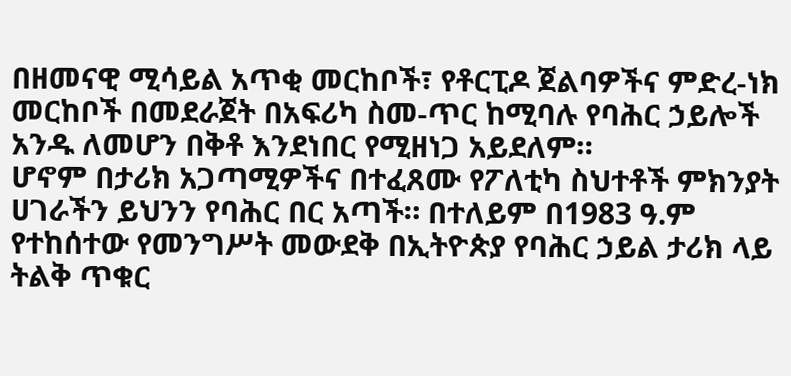በዘመናዊ ሚሳይል አጥቂ መርከቦች፣ የቶርፒዶ ጀልባዎችና ምድረ-ነክ መርከቦች በመደራጀት በአፍሪካ ስመ-ጥር ከሚባሉ የባሕር ኃይሎች አንዱ ለመሆን በቅቶ እንደነበር የሚዘነጋ አይደለም።
ሆኖም በታሪክ አጋጣሚዎችና በተፈጸሙ የፖለቲካ ስህተቶች ምክንያት ሀገራችን ይህንን የባሕር በር አጣች። በተለይም በ1983 ዓ.ም የተከሰተው የመንግሥት መውደቅ በኢትዮጵያ የባሕር ኃይል ታሪክ ላይ ትልቅ ጥቁር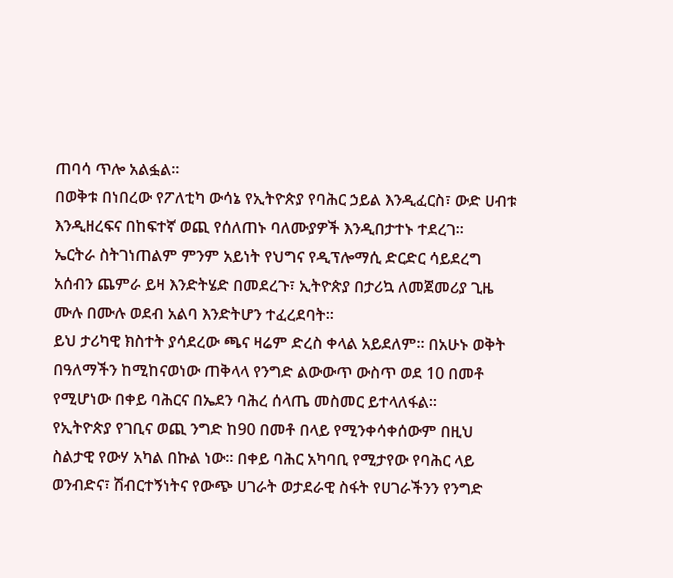ጠባሳ ጥሎ አልፏል።
በወቅቱ በነበረው የፖለቲካ ውሳኔ የኢትዮጵያ የባሕር ኃይል እንዲፈርስ፣ ውድ ሀብቱ እንዲዘረፍና በከፍተኛ ወጪ የሰለጠኑ ባለሙያዎች እንዲበታተኑ ተደረገ።
ኤርትራ ስትገነጠልም ምንም አይነት የህግና የዲፕሎማሲ ድርድር ሳይደረግ አሰብን ጨምራ ይዛ እንድትሄድ በመደረጉ፣ ኢትዮጵያ በታሪኳ ለመጀመሪያ ጊዜ ሙሉ በሙሉ ወደብ አልባ እንድትሆን ተፈረደባት።
ይህ ታሪካዊ ክስተት ያሳደረው ጫና ዛሬም ድረስ ቀላል አይደለም። በአሁኑ ወቅት በዓለማችን ከሚከናወነው ጠቅላላ የንግድ ልውውጥ ውስጥ ወደ 10 በመቶ የሚሆነው በቀይ ባሕርና በኤደን ባሕረ ሰላጤ መስመር ይተላለፋል።
የኢትዮጵያ የገቢና ወጪ ንግድ ከ90 በመቶ በላይ የሚንቀሳቀሰውም በዚህ ስልታዊ የውሃ አካል በኩል ነው። በቀይ ባሕር አካባቢ የሚታየው የባሕር ላይ ወንብድና፣ ሽብርተኝነትና የውጭ ሀገራት ወታደራዊ ስፋት የሀገራችንን የንግድ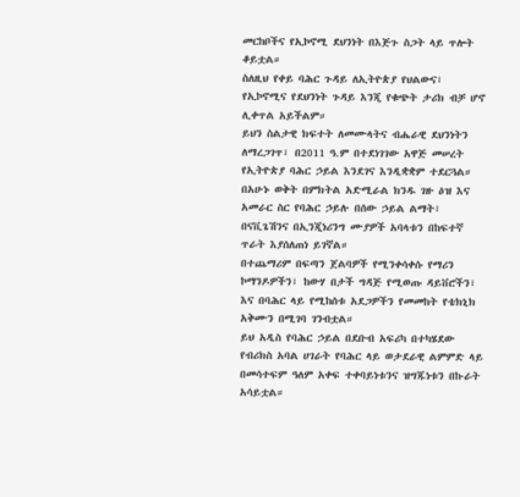መርከቦችና የኢኮኖሚ ደህንነት በእጅጉ ስጋት ላይ ጥሎት ቆይቷል።
ስለዚህ የቀይ ባሕር ጉዳይ ለኢትዮጵያ የህልውና፣ የኢኮኖሚና የደህንነት ጉዳይ እንጂ የቁጭት ታሪክ ብቻ ሆኖ ሊቀጥል አይችልም።
ይህን ስልታዊ ክፍተት ለመሙላትና ብሔራዊ ደህንነትን ለማረጋገጥ፣ በ2011 ዓ.ም በተደነገገው አዋጅ መሠረት የኢትዮጵያ ባሕር ኃይል እንደገና እንዲቋቋም ተደርጓል።
በአሁኑ ወቅት በምክትል አድሚራል ክንዱ ገዙ ዕዝ እና አመራር ስር የባሕር ኃይሉ በሰው ኃይል ልማት፣ በናቪጌሽንና በኢንጂነሪንግ ሙያዎች አባላቱን በከፍተኛ ጥራት እያሰለጠነ ይገኛል።
በተጨማሪም በፍጣን ጀልባዎች የሚንቀሳቀሱ የማሪን ኮማንዶዎችን፣ ከውሃ በታች ግዳጅ የሚወጡ ዳይቨሮችን፣ እና በባሕር ላይ የሚከሰቱ አደጋዎችን የመመከት የቴክኒክ አቅሙን በሚገባ ገንብቷል።
ይህ አዲስ የባሕር ኃይል በደቡብ አፍሪካ በተካሄደው የብሪክስ አባል ሀገራት የባሕር ላይ ወታደራዊ ልምምድ ላይ በመሳተፍም ዓለም አቀፍ ተቀባይነቱንና ዝግጁነቱን በኩራት አሳይቷል።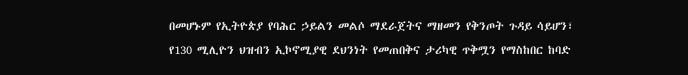በመሆኑም የኢትዮጵያ የባሕር ኃይልን መልሶ ማደራጀትና ማዘመን የቅንጦት ጉዳይ ሳይሆን፣ የ130 ሚሊዮን ህዝብን ኢኮኖሚያዊ ደህንነት የመጠበቅና ታሪካዊ ጥቅሟን የማስከበር ከባድ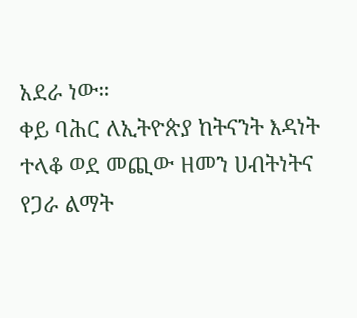አደራ ነው።
ቀይ ባሕር ለኢትዮጵያ ከትናንት እዳነት ተላቆ ወደ መጪው ዘመን ሀብትነትና የጋራ ልማት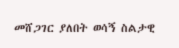መሸጋገር ያለበት ወሳኝ ስልታዊ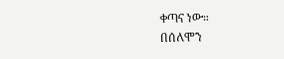ቀጣና ነው።
በሰለሞን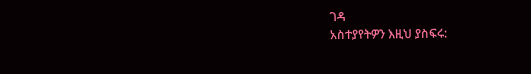ገዳ
አስተያየትዎን እዚህ ያስፍሩ: